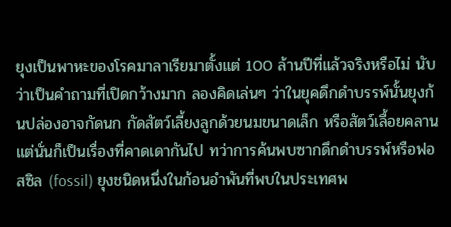ยุงเป็นพาหะของโรคมาลาเรียมาตั้งแต่ 100 ล้านปีที่แล้วจริงหรือไม่ นับว่าเป็นคำถามที่เปิดกว้างมาก ลองคิดเล่นๆ ว่าในยุคดึกดำบรรพ์นั้นยุงก้นปล่องอาจกัดนก กัดสัตว์เลี้ยงลูกด้วยนมขนาดเล็ก หรือสัตว์เลื้อยคลาน แต่นั่นก็เป็นเรื่องที่คาดเดากันไป ทว่าการค้นพบซากดึกดำบรรพ์หรือฟอสซิล (fossil) ยุงชนิดหนึ่งในก้อนอำพันที่พบในประเทศพ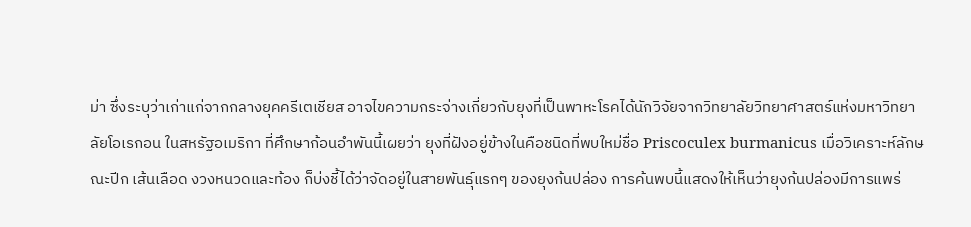ม่า ซึ่งระบุว่าเก่าแก่จากกลางยุคครีเตเชียส อาจไขความกระจ่างเกี่ยวกับยุงที่เป็นพาหะโรคได้นักวิจัยจากวิทยาลัยวิทยาศาสตร์แห่งมหาวิทยาลัยโอเรกอน ในสหรัฐอเมริกา ที่ศึกษาก้อนอำพันนี้เผยว่า ยุงที่ฝังอยู่ข้างในคือชนิดที่พบใหม่ชื่อ Priscoculex burmanicus เมื่อวิเคราะห์ลักษณะปีก เส้นเลือด งวงหนวดและท้อง ก็บ่งชี้ได้ว่าจัดอยู่ในสายพันธุ์แรกๆ ของยุงก้นปล่อง การค้นพบนี้แสดงให้เห็นว่ายุงก้นปล่องมีการแพร่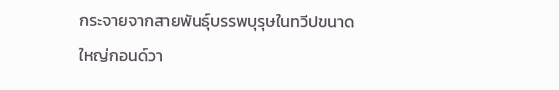กระจายจากสายพันธุ์บรรพบุรุษในทวีปขนาดใหญ่กอนด์วา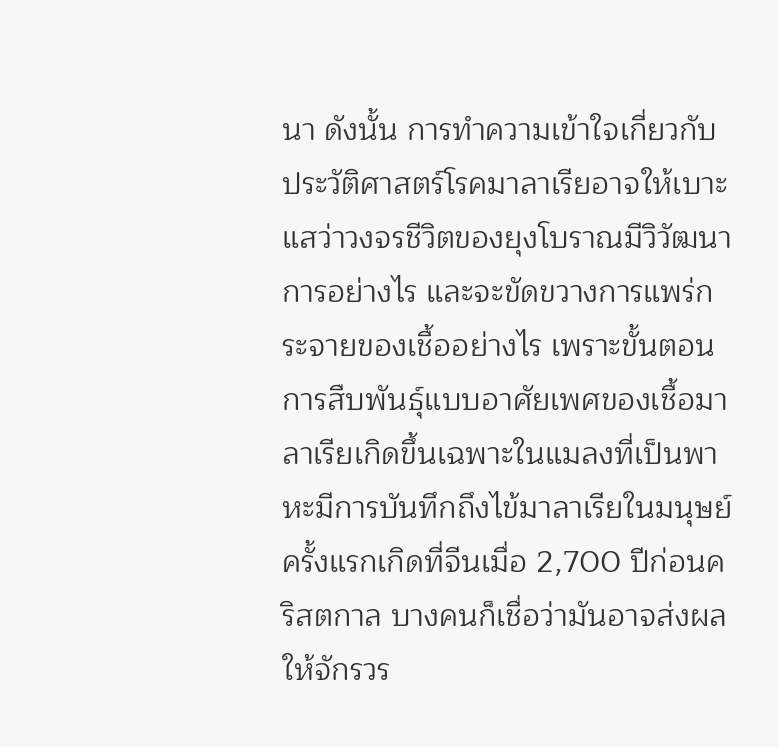นา ดังนั้น การทำความเข้าใจเกี่ยวกับประวัติศาสตร์โรคมาลาเรียอาจให้เบาะแสว่าวงจรชีวิตของยุงโบราณมีวิวัฒนาการอย่างไร และจะขัดขวางการแพร่กระจายของเชื้ออย่างไร เพราะขั้นตอนการสืบพันธุ์แบบอาศัยเพศของเชื้อมาลาเรียเกิดขึ้นเฉพาะในแมลงที่เป็นพาหะมีการบันทึกถึงไข้มาลาเรียในมนุษย์ครั้งแรกเกิดที่จีนเมื่อ 2,700 ปีก่อนคริสตกาล บางคนก็เชื่อว่ามันอาจส่งผลให้จักรวร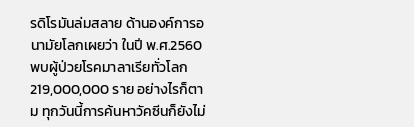รดิโรมันล่มสลาย ด้านองค์การอนามัยโลกเผยว่า ในปี พ.ศ.2560 พบผู้ป่วยโรคมาลาเรียทั่วโลก 219,000,000 ราย อย่างไรก็ตาม ทุกวันนี้การค้นหาวัคซีนก็ยังไม่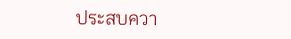ประสบควา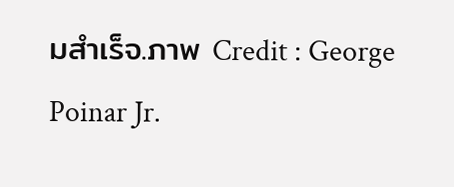มสำเร็จ.ภาพ Credit : George Poinar Jr.